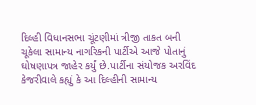દિલ્હી વિધાનસભા ચૂંટણીમાં ત્રીજી તાકત બની ચૂકેલા સામાન્ય નાગરિકની પાર્ટીએ આજે પોતાનું ઘોષણાપત્ર જાહેર કર્યું છે.પાર્ટીના સંયોજક અરવિંદ કેજરીવાલે કહ્યું કે આ દિલ્હીની સામાન્ય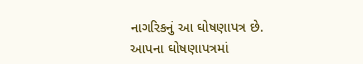નાગરિકનું આ ઘોષણાપત્ર છે. આપના ઘોષણાપત્રમાં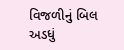વિજળીનું બિલ અડધું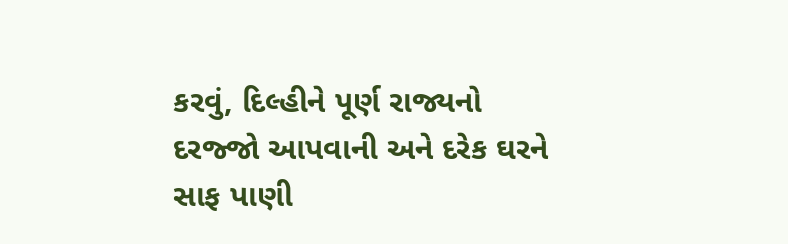કરવું, દિલ્હીને પૂર્ણ રાજ્યનો દરજ્જો આપવાની અને દરેક ઘરને સાફ પાણી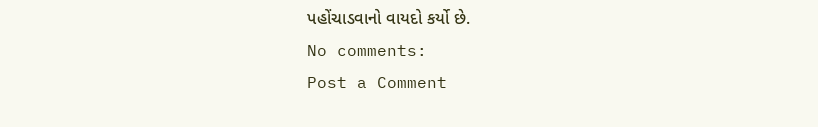પહોંચાડવાનો વાયદો કર્યો છે.
No comments:
Post a Comment